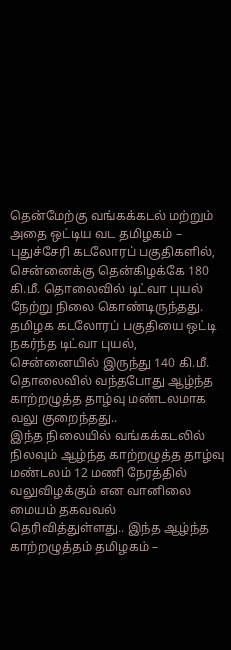தென்மேற்கு வங்கக்கடல் மற்றும் அதை ஒட்டிய வட தமிழகம் – புதுச்சேரி கடலோரப் பகுதிகளில், சென்னைக்கு தென்கிழக்கே 180 கி.மீ. தொலைவில் டிட்வா புயல் நேற்று நிலை கொண்டிருந்தது. தமிழக கடலோரப் பகுதியை ஒட்டி நகர்ந்த டிட்வா புயல், சென்னையில் இருந்து 140 கி.மீ. தொலைவில் வந்தபோது ஆழ்ந்த காற்றழுத்த தாழ்வு மண்டலமாக வலு குறைந்தது..
இந்த நிலையில் வங்கக்கடலில் நிலவும் ஆழ்ந்த காற்றழுத்த தாழ்வு மண்டலம் 12 மணி நேரத்தில் வலுவிழக்கும் என வானிலை மையம் தகவவல் தெரிவித்துள்ளது.. இந்த ஆழ்ந்த காற்றழுத்தம் தமிழகம் –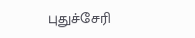புதுச்சேரி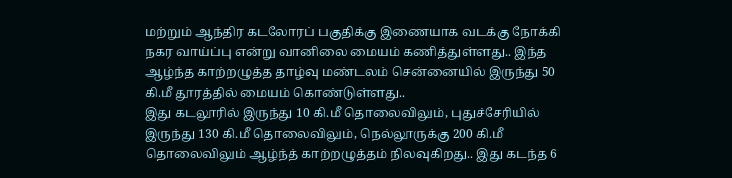மற்றும் ஆந்திர கடலோரப் பகுதிக்கு இணையாக வடக்கு நோக்கி நகர வாய்ப்பு என்று வானிலை மையம் கணித்துள்ளது.. இந்த ஆழ்ந்த காற்றழுத்த தாழ்வு மண்டலம் சென்னையில் இருந்து 50 கி.மீ தூரத்தில் மையம் கொண்டுள்ளது..
இது கடலூரில் இருந்து 10 கி.மீ தொலைவிலும், புதுச்சேரியில் இருந்து 130 கி.மீ தொலைவிலும், நெல்லூருக்கு 200 கி.மீ தொலைவிலும் ஆழ்ந்த் காற்றழுத்தம் நிலவுகிறது.. இது கடந்த 6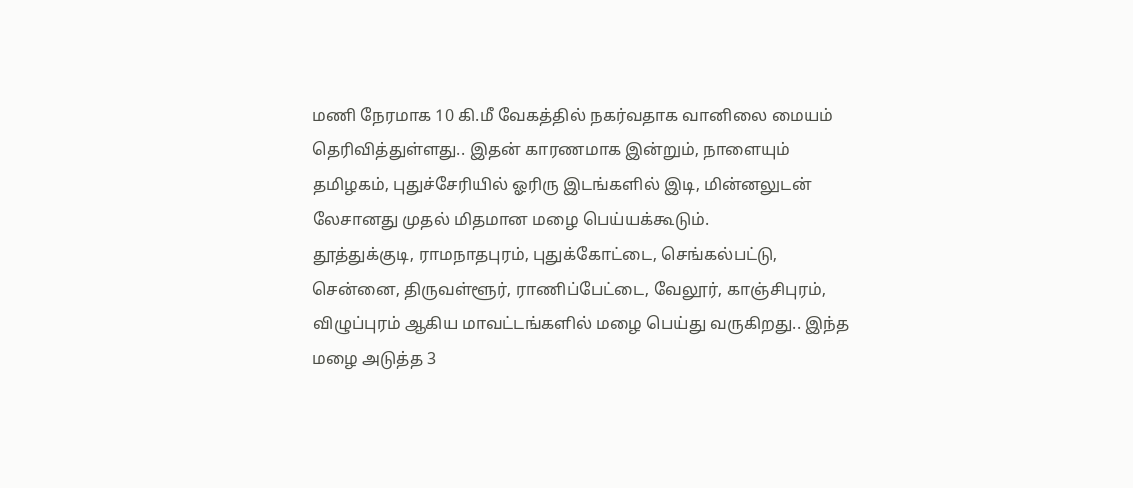மணி நேரமாக 10 கி.மீ வேகத்தில் நகர்வதாக வானிலை மையம் தெரிவித்துள்ளது.. இதன் காரணமாக இன்றும், நாளையும் தமிழகம், புதுச்சேரியில் ஓரிரு இடங்களில் இடி, மின்னலுடன் லேசானது முதல் மிதமான மழை பெய்யக்கூடும்.
தூத்துக்குடி, ராமநாதபுரம், புதுக்கோட்டை, செங்கல்பட்டு, சென்னை, திருவள்ளூர், ராணிப்பேட்டை, வேலூர், காஞ்சிபுரம், விழுப்புரம் ஆகிய மாவட்டங்களில் மழை பெய்து வருகிறது.. இந்த மழை அடுத்த 3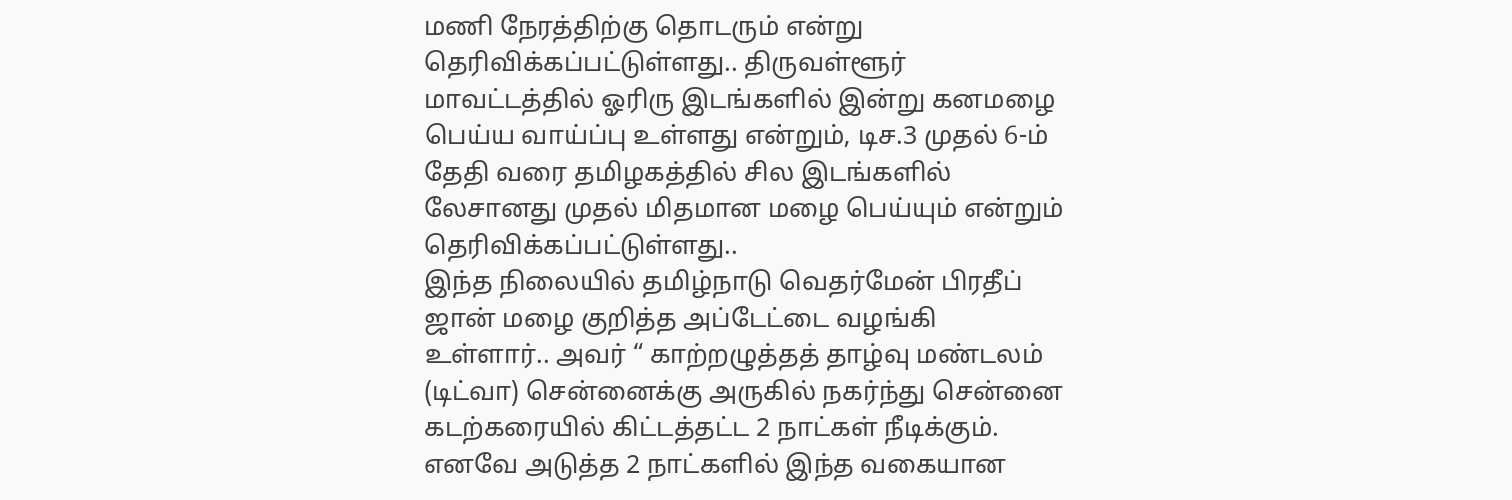மணி நேரத்திற்கு தொடரும் என்று தெரிவிக்கப்பட்டுள்ளது.. திருவள்ளூர் மாவட்டத்தில் ஓரிரு இடங்களில் இன்று கனமழை பெய்ய வாய்ப்பு உள்ளது என்றும், டிச.3 முதல் 6-ம் தேதி வரை தமிழகத்தில் சில இடங்களில் லேசானது முதல் மிதமான மழை பெய்யும் என்றும் தெரிவிக்கப்பட்டுள்ளது..
இந்த நிலையில் தமிழ்நாடு வெதர்மேன் பிரதீப் ஜான் மழை குறித்த அப்டேட்டை வழங்கி உள்ளார்.. அவர் “ காற்றழுத்தத் தாழ்வு மண்டலம் (டிட்வா) சென்னைக்கு அருகில் நகர்ந்து சென்னை கடற்கரையில் கிட்டத்தட்ட 2 நாட்கள் நீடிக்கும். எனவே அடுத்த 2 நாட்களில் இந்த வகையான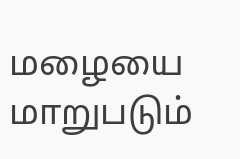மழையை மாறுபடும்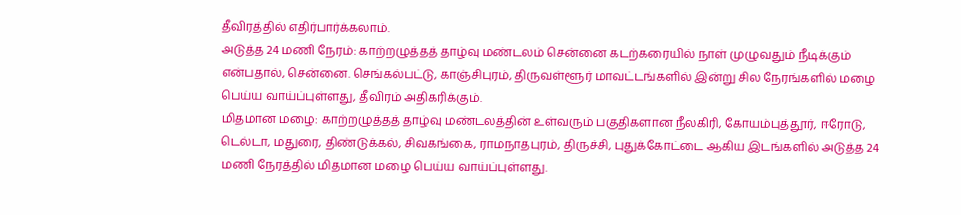தீவிரத்தில் எதிர்பார்க்கலாம்.
அடுத்த 24 மணி நேரம்: காற்றழுத்தத் தாழ்வு மண்டலம் சென்னை கடற்கரையில் நாள் முழுவதும் நீடிக்கும் என்பதால், சென்னை. செங்கல்பட்டு, காஞ்சிபுரம், திருவள்ளூர் மாவட்டங்களில் இன்று சில நேரங்களில் மழை பெய்ய வாய்ப்புள்ளது, தீவிரம் அதிகரிக்கும்.
மிதமான மழை: காற்றழுத்தத் தாழ்வு மண்டலத்தின் உள்வரும் பகுதிகளான நீலகிரி, கோயம்புத்தூர், ஈரோடு, டெல்டா, மதுரை, திண்டுக்கல், சிவகங்கை, ராமநாதபுரம், திருச்சி, புதுக்கோட்டை ஆகிய இடங்களில் அடுத்த 24 மணி நேரத்தில் மிதமான மழை பெய்ய வாய்ப்புள்ளது.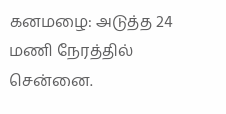கனமழை: அடுத்த 24 மணி நேரத்தில் சென்னை.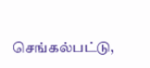செங்கல்பட்டு,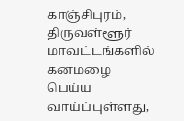காஞ்சிபுரம், திருவள்ளூர் மாவட்டங்களில் கனமழை பெய்ய வாய்ப்புள்ளது,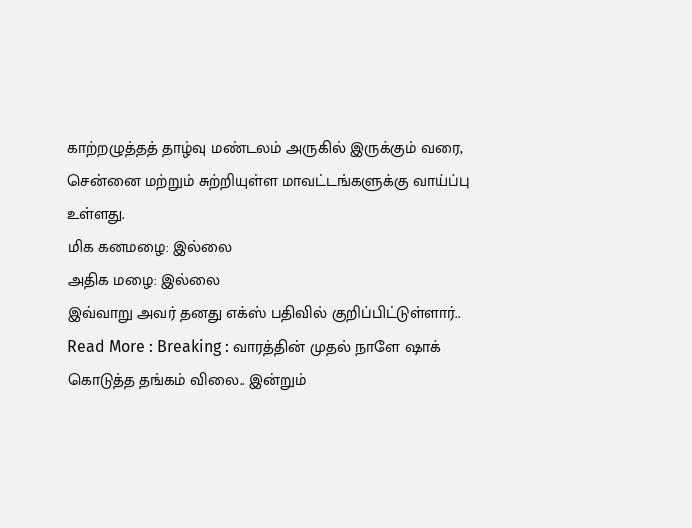காற்றழுத்தத் தாழ்வு மண்டலம் அருகில் இருக்கும் வரை, சென்னை மற்றும் சுற்றியுள்ள மாவட்டங்களுக்கு வாய்ப்பு உள்ளது.
மிக கனமழை: இல்லை
அதிக மழை: இல்லை
இவ்வாறு அவர் தனது எக்ஸ் பதிவில் குறிப்பிட்டுள்ளார்..
Read More : Breaking : வாரத்தின் முதல் நாளே ஷாக் கொடுத்த தங்கம் விலை.. இன்றும்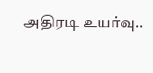அதிரடி உயர்வு..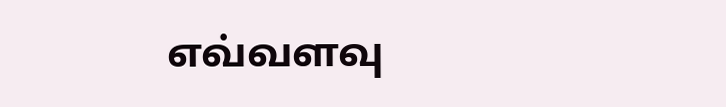எவ்வளவு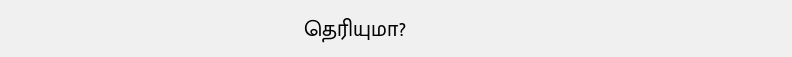தெரியுமா?